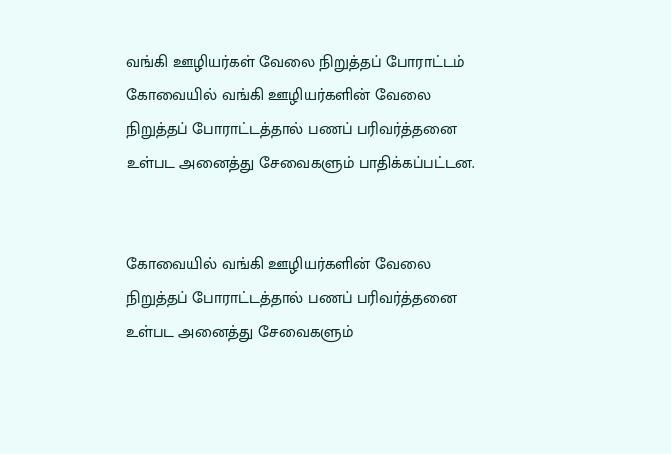வங்கி ஊழியர்கள் வேலை நிறுத்தப் போராட்டம்
கோவையில் வங்கி ஊழியர்களின் வேலை நிறுத்தப் போராட்டத்தால் பணப் பரிவர்த்தனை உள்பட அனைத்து சேவைகளும் பாதிக்கப்பட்டன.


கோவையில் வங்கி ஊழியர்களின் வேலை நிறுத்தப் போராட்டத்தால் பணப் பரிவர்த்தனை உள்பட அனைத்து சேவைகளும்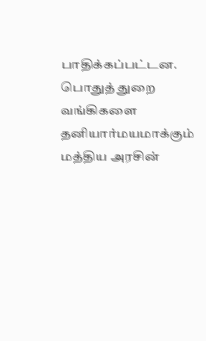பாதிக்கப்பட்டன.
பொதுத் துறை வங்கிகளை தனியார்மயமாக்கும் மத்திய அரசின்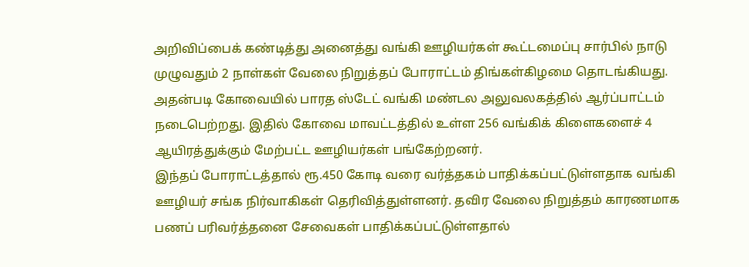அறிவிப்பைக் கண்டித்து அனைத்து வங்கி ஊழியர்கள் கூட்டமைப்பு சார்பில் நாடு முழுவதும் 2 நாள்கள் வேலை நிறுத்தப் போராட்டம் திங்கள்கிழமை தொடங்கியது. அதன்படி கோவையில் பாரத ஸ்டேட் வங்கி மண்டல அலுவலகத்தில் ஆர்ப்பாட்டம் நடைபெற்றது. இதில் கோவை மாவட்டத்தில் உள்ள 256 வங்கிக் கிளைகளைச் 4 ஆயிரத்துக்கும் மேற்பட்ட ஊழியர்கள் பங்கேற்றனர்.
இந்தப் போராட்டத்தால் ரூ.450 கோடி வரை வர்த்தகம் பாதிக்கப்பட்டுள்ளதாக வங்கி ஊழியர் சங்க நிர்வாகிகள் தெரிவித்துள்ளனர். தவிர வேலை நிறுத்தம் காரணமாக பணப் பரிவர்த்தனை சேவைகள் பாதிக்கப்பட்டுள்ளதால்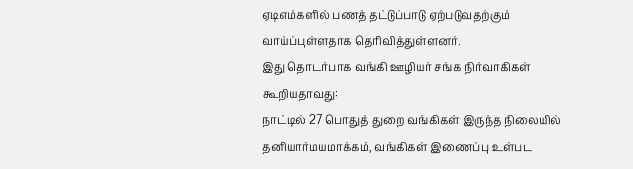ஏடிஎம்களில் பணத் தட்டுப்பாடு ஏற்படுவதற்கும் வாய்ப்புள்ளதாக தெரிவித்துள்ளனர்.
இது தொடர்பாக வங்கி ஊழியர் சங்க நிர்வாகிகள் கூறியதாவது:
நாட்டில் 27 பொதுத் துறை வங்கிகள் இருந்த நிலையில் தனியார்மயமாக்கம், வங்கிகள் இணைப்பு உள்பட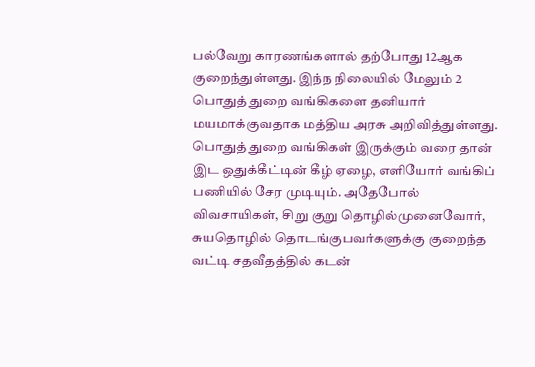பல்வேறு காரணங்களால் தற்போது 12ஆக குறைந்துள்ளது. இந்ந நிலையில் மேலும் 2 பொதுத் துறை வங்கிகளை தனியார் மயமாக்குவதாக மத்திய அரசு அறிவித்துள்ளது.
பொதுத் துறை வங்கிகள் இருக்கும் வரை தான் இட ஒதுக்கீட்டின் கீழ் ஏழை, எளியோர் வங்கிப் பணியில் சேர முடியும். அதேபோல் விவசாயிகள், சிறு குறு தொழில்முனைவோர், சுயதொழில் தொடங்குபவர்களுக்கு குறைந்த வட்டி சதவீதத்தில் கடன்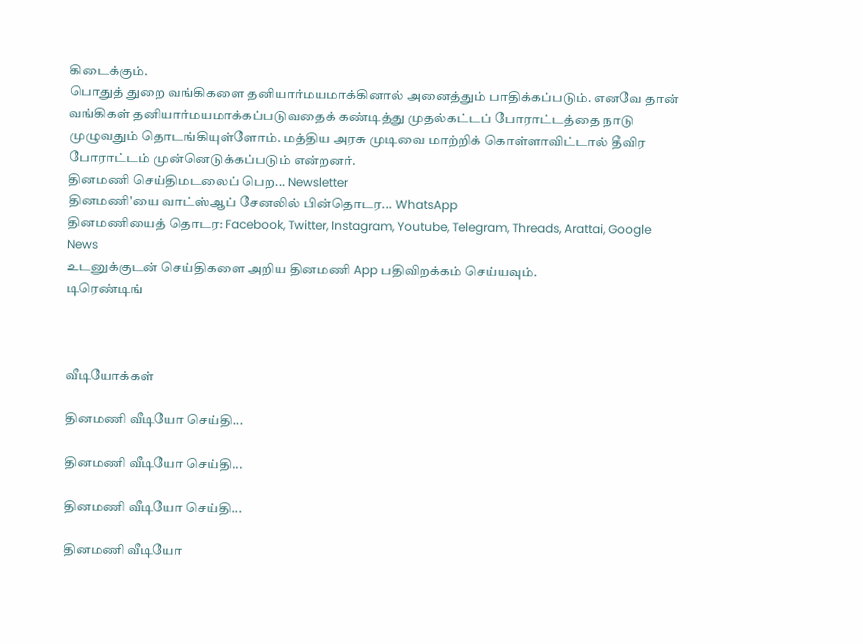கிடைக்கும்.
பொதுத் துறை வங்கிகளை தனியார்மயமாக்கினால் அனைத்தும் பாதிக்கப்படும். எனவே தான் வங்கிகள் தனியார்மயமாக்கப்படுவதைக் கண்டித்து முதல்கட்டப் போராட்டத்தை நாடு முழுவதும் தொடங்கியுள்ளோம். மத்திய அரசு முடிவை மாற்றிக் கொள்ளாவிட்டால் தீவிர போராட்டம் முன்னெடுக்கப்படும் என்றனர்.
தினமணி செய்திமடலைப் பெற... Newsletter
தினமணி'யை வாட்ஸ்ஆப் சேனலில் பின்தொடர... WhatsApp
தினமணியைத் தொடர: Facebook, Twitter, Instagram, Youtube, Telegram, Threads, Arattai, Google News
உடனுக்குடன் செய்திகளை அறிய தினமணி App பதிவிறக்கம் செய்யவும்.
டிரெண்டிங்



வீடியோக்கள்

தினமணி வீடியோ செய்தி...

தினமணி வீடியோ செய்தி...

தினமணி வீடியோ செய்தி...

தினமணி வீடியோ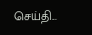செய்தி...